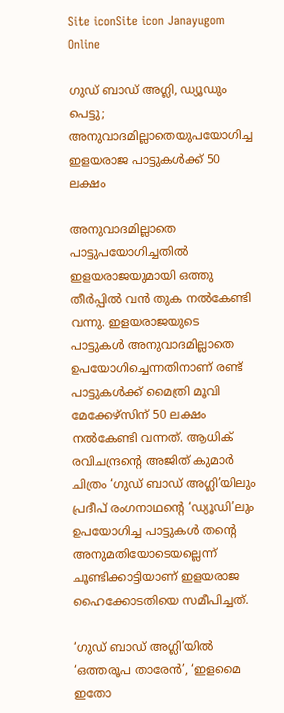Site iconSite icon Janayugom Online

ഗുഡ് ബാഡ് അഗ്ലി, ഡ്യൂഡും പെട്ടു; അനുവാദമില്ലാതെയുപയോഗിച്ച ഇളയരാജ പാട്ടുകൾക്ക് 50 ലക്ഷം

അനുവാദമില്ലാതെ പാട്ടുപയോഗിച്ചതില്‍ ഇ‍ളയരാജയുമായി ഒത്തു തീർപ്പില്‍ വന്‍ തുക നല്‍കേണ്ടി വന്നു. ഇളയരാജയുടെ പാട്ടുകൾ അനുവാദമില്ലാതെ ഉപയോഗിച്ചെന്നതിനാണ് രണ്ട് പാട്ടുകൾക്ക് മൈത്രി മൂവി മേക്കേഴ്‌സിന് 50 ലക്ഷം നല്‍കേണ്ടി വന്നത്. ആധിക് രവിചന്ദ്രന്റെ അജിത് കുമാര്‍ ചിത്രം ‘ഗുഡ് ബാഡ് അഗ്ലി’യിലും പ്രദീപ് രംഗനാഥന്റെ ‘ഡ്യൂഡി’ലും ഉപയോഗിച്ച പാട്ടുകൾ തന്റെ അനുമതിയോടെയല്ലെന്ന് ചൂണ്ടിക്കാട്ടിയാണ് ഇളയരാജ ഹൈക്കോടതിയെ സമീപിച്ചത്.

‘ഗുഡ് ബാഡ് അഗ്ലി’യില്‍ ‘ഒത്തരൂപ താരേന്‍’, ‘ഇളമൈ ഇതോ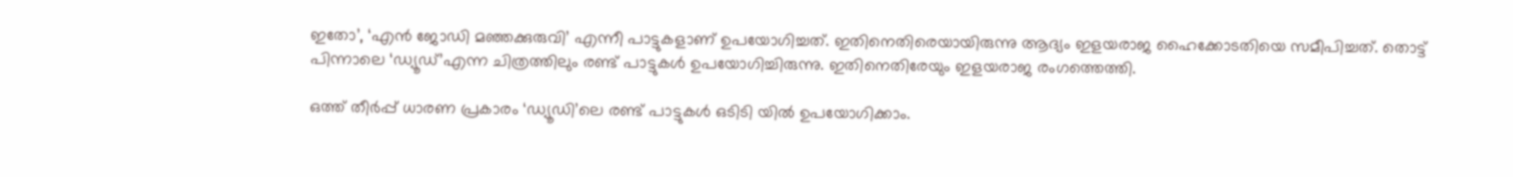ഇതോ’, ‘എന്‍ ജോഡി മഞ്ഞക്കുരുവി’ എന്നീ പാട്ടുകളാണ് ഉപയോഗിച്ചത്. ഇതിനെതിരെയായിരുന്നു ആദ്യം ഇളയരാജ ഹൈക്കോടതിയെ സമീപിച്ചത്. തൊട്ട് പിന്നാലെ ‘ഡ്യൂഡ്’എന്ന ചിത്രത്തിലും രണ്ട് പാട്ടുകൾ ഉപയോഗിച്ചിരുന്നു. ഇതിനെതിരേയും ഇളയരാജ രംഗത്തെത്തി.

ഒത്ത് തീർപ്പ് ധാരണ പ്രകാരം ‘ഡ്യൂഡി’ലെ രണ്ട് പാട്ടുകൾ ഒടിടി യില്‍ ഉപയോഗിക്കാം.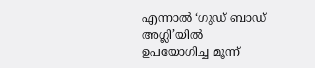എന്നാല്‍ ‘ഗുഡ് ബാഡ് അഗ്ലി’യില്‍ ഉപയോഗിച്ച മൂന്ന്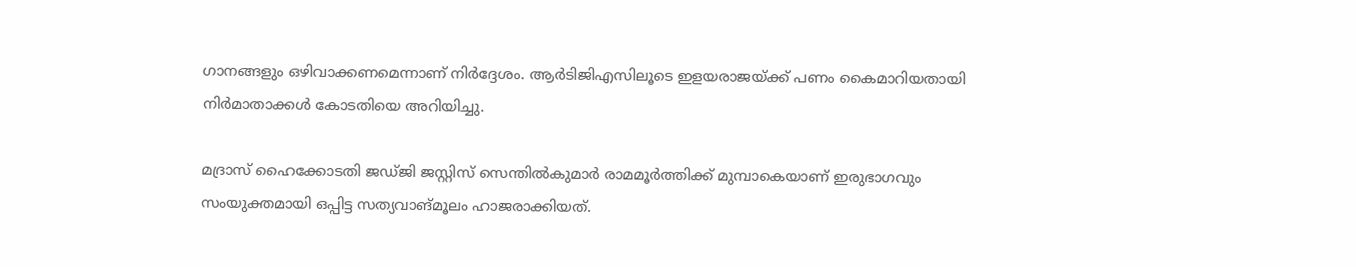ഗാനങ്ങളും ഒ‍ഴിവാക്കണമെന്നാണ് നിര്‍ദ്ദേശം. ആര്‍ടിജിഎസിലൂടെ ഇളയരാജയ്ക്ക് പണം കൈമാറിയതായി നിര്‍മാതാക്കള്‍ കോടതിയെ അറിയിച്ചു.

മദ്രാസ് ഹൈക്കോടതി ജഡ്ജി ജസ്റ്റിസ് സെന്തില്‍കുമാര്‍ രാമമൂര്‍ത്തിക്ക് മുമ്പാകെയാണ് ഇരുഭാഗവും സംയുക്തമായി ഒപ്പിട്ട സത്യവാങ്മൂലം ഹാജരാക്കിയത്.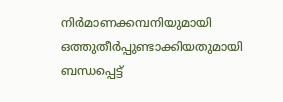നിര്‍മാണക്കമ്പനിയുമായി ഒത്തുതീര്‍പ്പുണ്ടാക്കിയതുമായി ബന്ധപ്പെട്ട്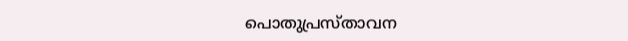പൊതുപ്രസ്താവന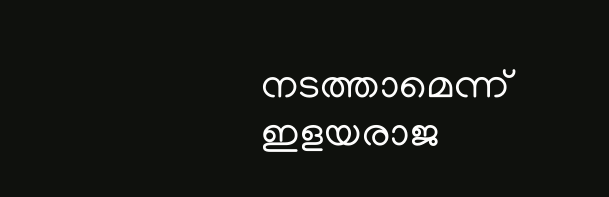നടത്താമെന്ന് ഇളയരാജ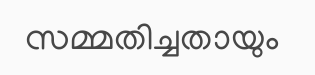സമ്മതിച്ചതായും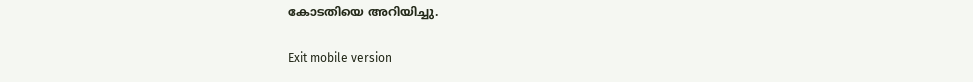കോടതിയെ അറിയിച്ചു.

Exit mobile version